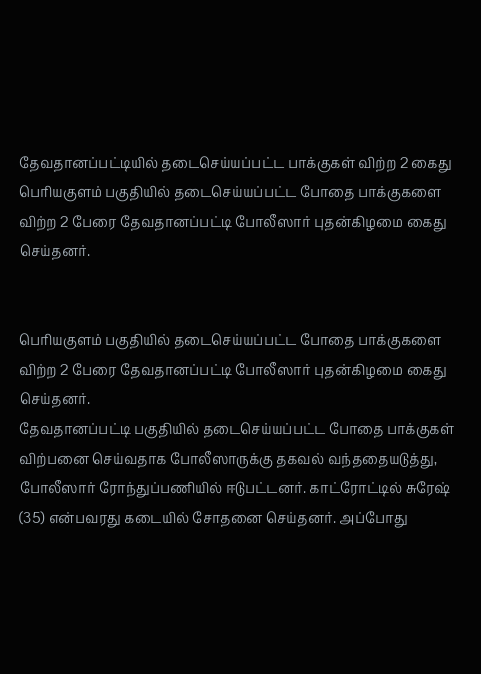தேவதானப்பட்டியில் தடைசெய்யப்பட்ட பாக்குகள் விற்ற 2 கைது
பெரியகுளம் பகுதியில் தடைசெய்யப்பட்ட போதை பாக்குகளை விற்ற 2 பேரை தேவதானப்பட்டி போலீஸார் புதன்கிழமை கைது செய்தனர்.


பெரியகுளம் பகுதியில் தடைசெய்யப்பட்ட போதை பாக்குகளை விற்ற 2 பேரை தேவதானப்பட்டி போலீஸார் புதன்கிழமை கைது செய்தனர்.
தேவதானப்பட்டி பகுதியில் தடைசெய்யப்பட்ட போதை பாக்குகள் விற்பனை செய்வதாக போலீஸாருக்கு தகவல் வந்ததையடுத்து, போலீஸார் ரோந்துப்பணியில் ஈடுபட்டனர். காட்ரோட்டில் சுரேஷ் (35) என்பவரது கடையில் சோதனை செய்தனர். அப்போது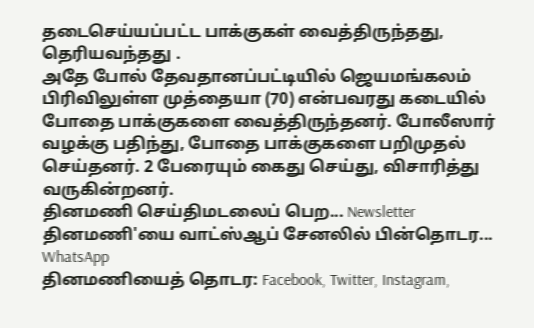தடைசெய்யப்பட்ட பாக்குகள் வைத்திருந்தது, தெரியவந்தது .
அதே போல் தேவதானப்பட்டியில் ஜெயமங்கலம் பிரிவிலுள்ள முத்தையா (70) என்பவரது கடையில் போதை பாக்குகளை வைத்திருந்தனர். போலீஸார் வழக்கு பதிந்து, போதை பாக்குகளை பறிமுதல் செய்தனர். 2 பேரையும் கைது செய்து, விசாரித்து வருகின்றனர்.
தினமணி செய்திமடலைப் பெற... Newsletter
தினமணி'யை வாட்ஸ்ஆப் சேனலில் பின்தொடர... WhatsApp
தினமணியைத் தொடர: Facebook, Twitter, Instagram,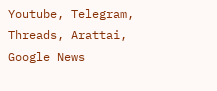Youtube, Telegram, Threads, Arattai, Google News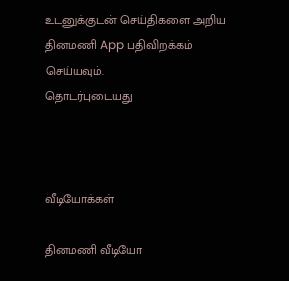உடனுக்குடன் செய்திகளை அறிய தினமணி App பதிவிறக்கம் செய்யவும்.
தொடர்புடையது



வீடியோக்கள்

தினமணி வீடியோ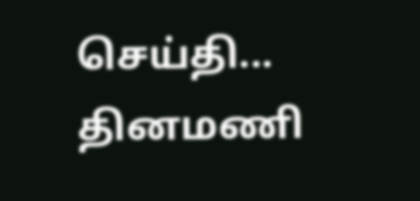செய்தி...
தினமணி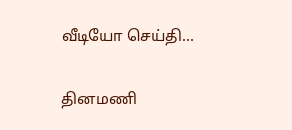வீடியோ செய்தி...

தினமணி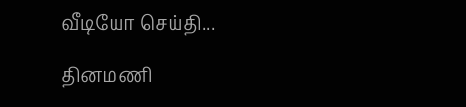வீடியோ செய்தி...

தினமணி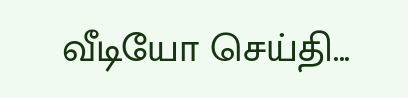வீடியோ செய்தி...